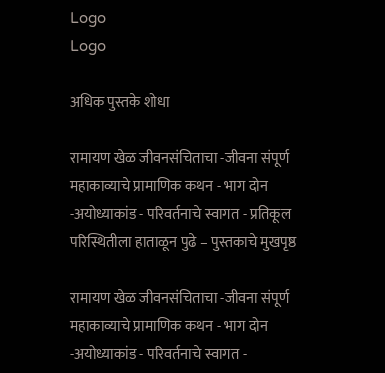Logo
Logo

अधिक पुस्तके शोधा

रामायण खेळ जीवनसंचिताचा -जीवना संपूर्ण महाकाव्याचे प्रामाणिक कथन - भाग दोन -अयोध्याकांड - परिवर्तनाचे स्वागत - प्रतिकूल परिस्थितीला हाताळून पुढे – पुस्तकाचे मुखपृष्ठ

रामायण खेळ जीवनसंचिताचा -जीवना संपूर्ण महाकाव्याचे प्रामाणिक कथन - भाग दोन -अयोध्याकांड - परिवर्तनाचे स्वागत -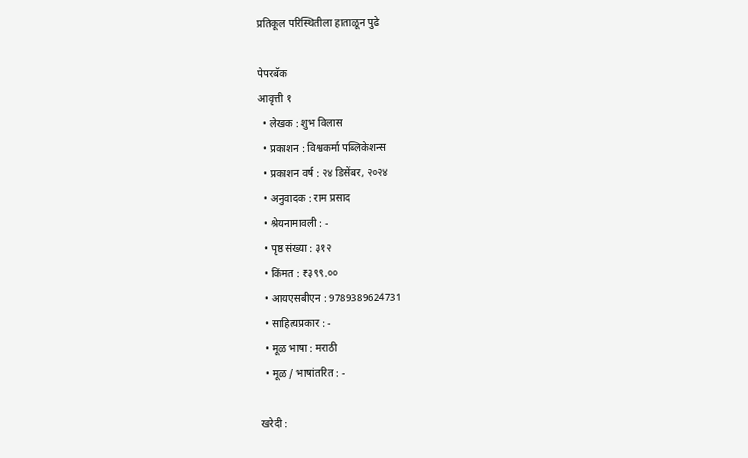प्रतिकूल परिस्थितीला हाताळून पुढे

पेपरबॅक
आवृत्ती १
  • लेखक : शुभ विलास
  • प्रकाशन : विश्वकर्मा पब्लिकेशन्स
  • प्रकाशन वर्ष : २४ डिसेंबर, २०२४
  • अनुवादक : राम प्रसाद
  • श्रेयनामावली : -
  • पृष्ठ संख्या : ३१२
  • किंमत : ₹३९९.००
  • आयएसबीएन : 9789389624731
  • साहित्यप्रकार : -
  • मूळ भाषा : मराठी
  • मूळ / भाषांतरित : -

खरेदी :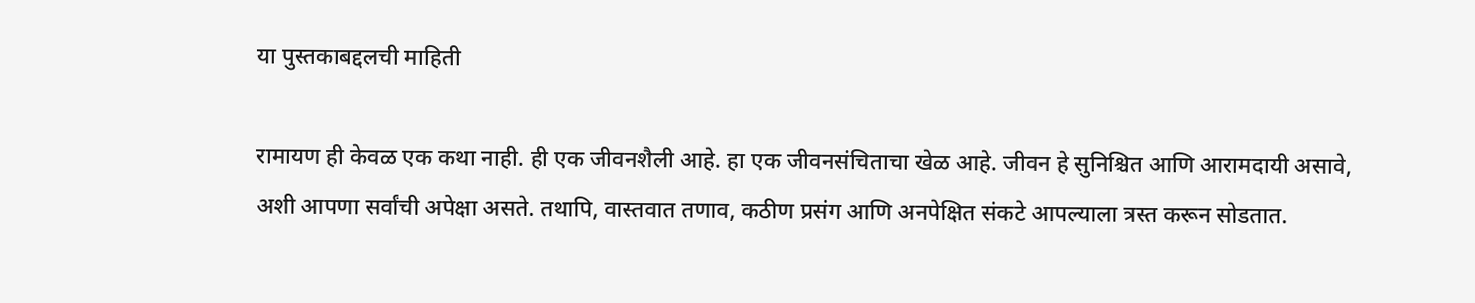या पुस्तकाबद्दलची माहिती

रामायण ही केवळ एक कथा नाही. ही एक जीवनशैली आहे. हा एक जीवनसंचिताचा खेळ आहे. जीवन हे सुनिश्चित आणि आरामदायी असावे, अशी आपणा सर्वांची अपेक्षा असते. तथापि, वास्तवात तणाव, कठीण प्रसंग आणि अनपेक्षित संकटे आपल्याला त्रस्त करून सोडतात.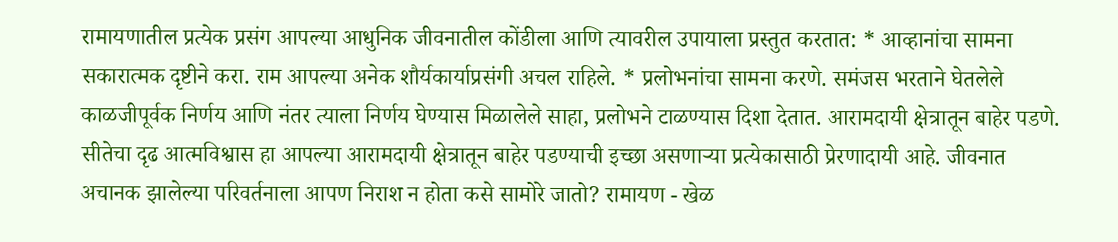रामायणातील प्रत्येक प्रसंग आपल्या आधुनिक जीवनातील कोंडीला आणि त्यावरील उपायाला प्रस्तुत करतात: * आव्हानांचा सामना सकारात्मक दृष्टीने करा. राम आपल्या अनेक शौर्यकार्याप्रसंगी अचल राहिले. * प्रलोभनांचा सामना करणे. समंजस भरताने घेतलेले काळजीपूर्वक निर्णय आणि नंतर त्याला निर्णय घेण्यास मिळालेले साहा, प्रलोभने टाळण्यास दिशा देतात. आरामदायी क्षेत्रातून बाहेर पडणे. सीतेचा दृढ आत्मविश्वास हा आपल्या आरामदायी क्षेत्रातून बाहेर पडण्याची इच्छा असणाऱ्या प्रत्येकासाठी प्रेरणादायी आहे. जीवनात अचानक झालेल्या परिवर्तनाला आपण निराश न होता कसे सामोरे जातो? रामायण - खेळ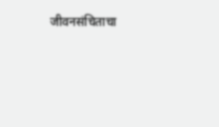जीवनसंचिताचा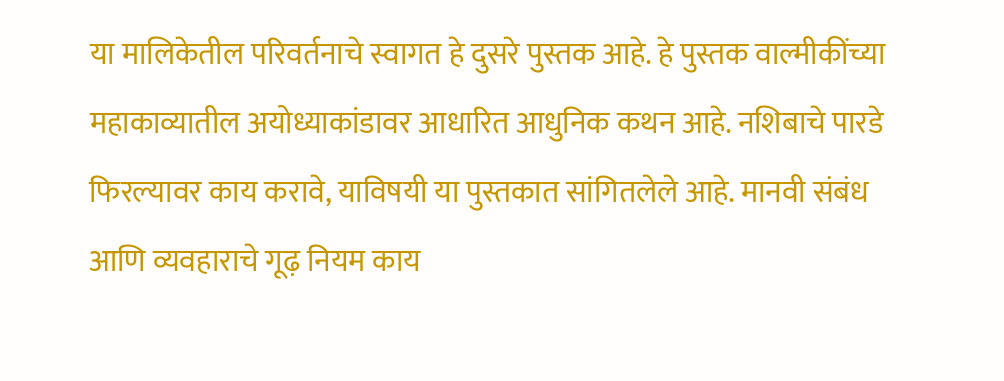या मालिकेतील परिवर्तनाचे स्वागत हे दुसरे पुस्तक आहे. हे पुस्तक वाल्मीकींच्या महाकाव्यातील अयोध्याकांडावर आधारित आधुनिक कथन आहे. नशिबाचे पारडे फिरल्यावर काय करावे, याविषयी या पुस्तकात सांगितलेले आहे. मानवी संबंध आणि व्यवहाराचे गूढ़ नियम काय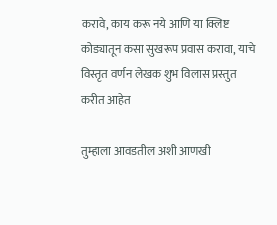करावे, काय करू नये आणि या क्लिष्ट कोड्यातून कसा सुखरूप प्रवास करावा, याचे विस्तृत वर्णन लेखक शुभ विलास प्रस्तुत करीत आहेत

तुम्हाला आवडतील अशी आणखी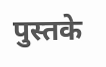पुस्तके